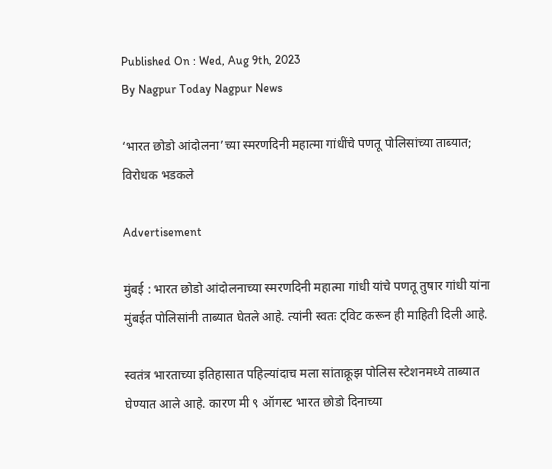Published On : Wed, Aug 9th, 2023
By Nagpur Today Nagpur News

‘भारत छोडो आंदोलना’च्या स्मरणदिनी महात्मा गांधींचे पणतू पोलिसांच्या ताब्यात; विरोधक भडकले

Advertisement

मुंबई : भारत छोडो आंदोलनाच्या स्मरणदिनी महात्मा गांधी यांचे पणतू तुषार गांधी यांना मुंबईत पोलिसांनी ताब्यात घेतले आहे. त्यांनी स्वतः ट्विट करून ही माहिती दिली आहे.

स्वतंत्र भारताच्या इतिहासात पहिल्यांदाच मला सांताक्रूझ पोलिस स्टेशनमध्ये ताब्यात घेण्यात आले आहे. कारण मी ९ ऑगस्ट भारत छोडो दिनाच्या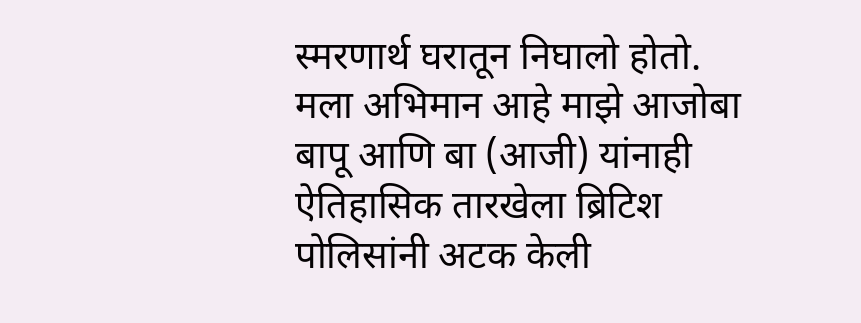स्मरणार्थ घरातून निघालो होतो. मला अभिमान आहे माझे आजोबा बापू आणि बा (आजी) यांनाही ऐतिहासिक तारखेला ब्रिटिश पोलिसांनी अटक केली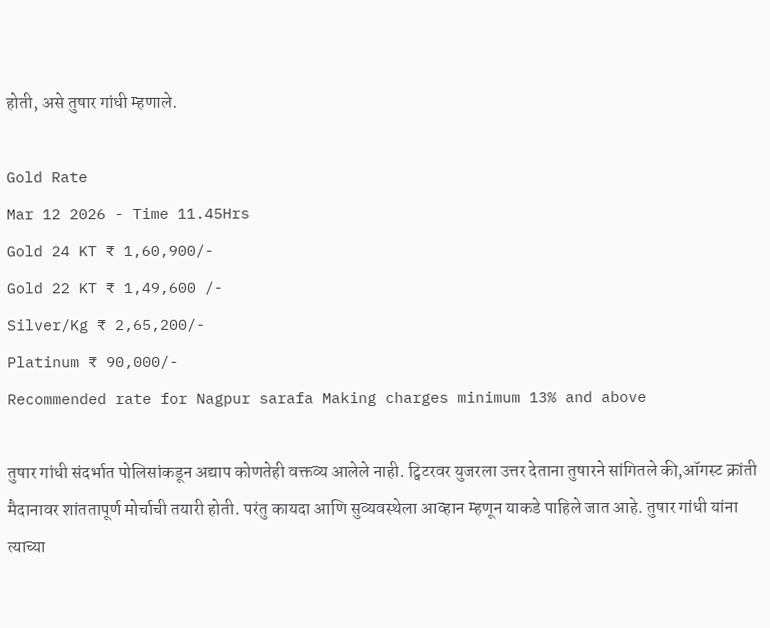होती, असे तुषार गांधी म्हणाले.

Gold Rate
Mar 12 2026 - Time 11.45Hrs
Gold 24 KT ₹ 1,60,900/-
Gold 22 KT ₹ 1,49,600 /-
Silver/Kg ₹ 2,65,200/-
Platinum ₹ 90,000/-
Recommended rate for Nagpur sarafa Making charges minimum 13% and above

तुषार गांधी संदर्भात पोलिसांकडून अद्याप कोणतेही वक्तव्य आलेले नाही. ट्विटरवर युजरला उत्तर देताना तुषारने सांगितले की,ऑगस्ट क्रांती मैदानावर शांततापूर्ण मोर्चाची तयारी होती. परंतु कायदा आणि सुव्यवस्थेला आव्हान म्हणून याकडे पाहिले जात आहे. तुषार गांधी यांना त्याच्या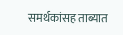समर्थकांसह ताब्यात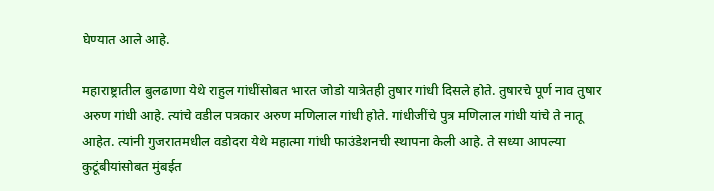घेण्यात आले आहे.

महाराष्ट्रातील बुलढाणा येथे राहुल गांधींसोबत भारत जोडो यात्रेतही तुषार गांधी दिसले होते. तुषारचे पूर्ण नाव तुषार अरुण गांधी आहे. त्यांचे वडील पत्रकार अरुण मणिलाल गांधी होते. गांधीजींचे पुत्र मणिलाल गांधी यांचे ते नातू आहेत. त्यांनी गुजरातमधील वडोदरा येथे महात्मा गांधी फाउंडेशनची स्थापना केली आहे. ते सध्या आपल्या कुटूंबीयांसोबत मुंबईत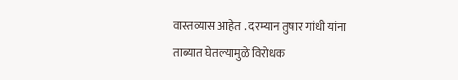वास्तव्यास आहेत . दरम्यान तुषार गांधी यांना ताब्यात घेतल्यामुळे विरोधक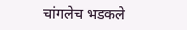चांगलेच भडकले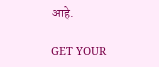आहे.

GET YOUR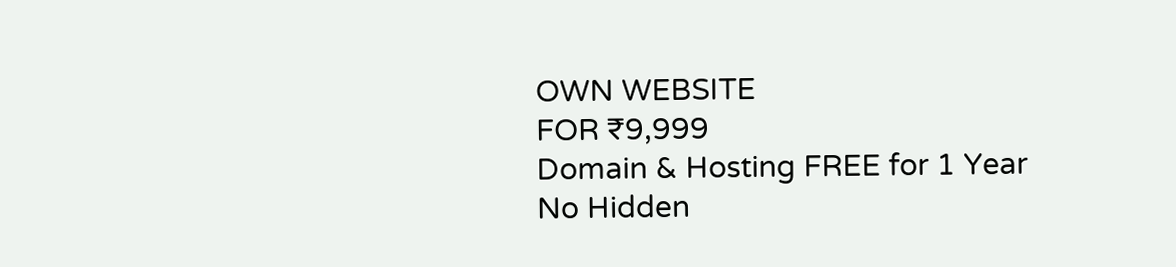OWN WEBSITE
FOR ₹9,999
Domain & Hosting FREE for 1 Year
No Hidden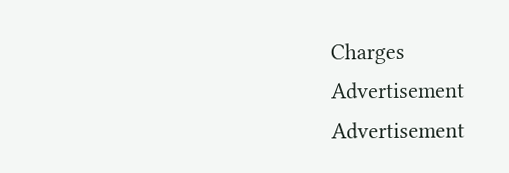Charges
Advertisement
Advertisement